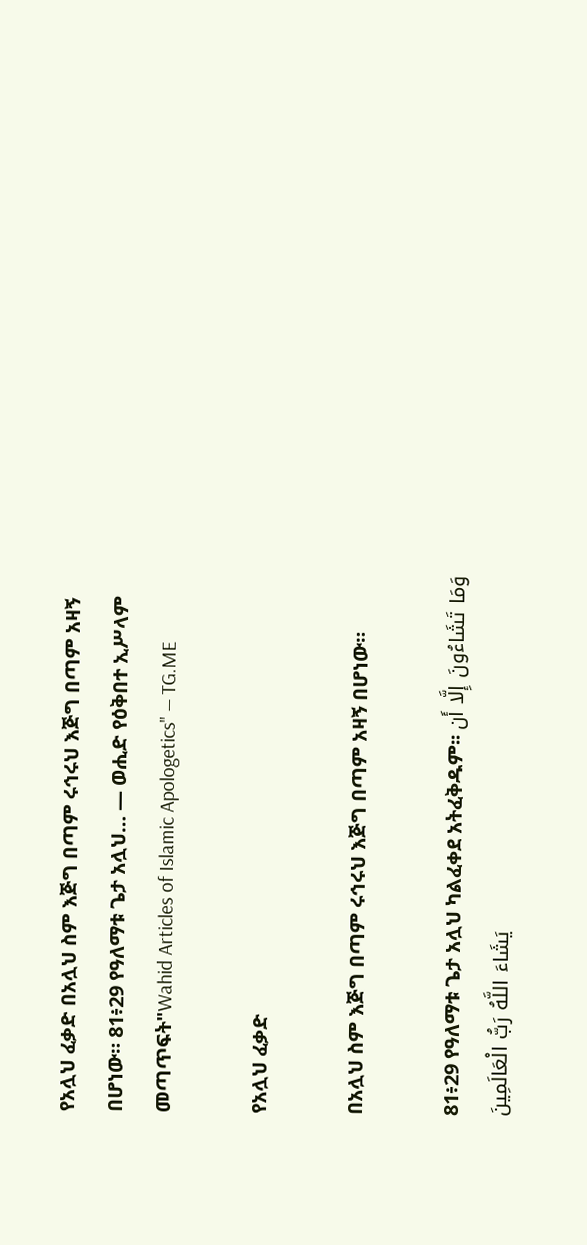የአሏህ ፈቃድ በአሏህ ስም እጅግ በጣም ሩኅሩህ እጅግ በጣም አዛኝ በሆነው። 81፥29 የዓለማቱ ጌታ አሏህ… — ወሒድ የዕቅበተ ኢሥላም መጣጥፍት"Wahid Articles of Islamic Apologetics" — TG.ME

የአሏህ ፈቃድ

በአሏህ ስም እጅግ በጣም ሩኅሩህ እጅግ በጣም አዛኝ በሆነው።

81፥29 የዓለማቱ ጌታ አሏህ ካልፈቀደ አትፈቅዱም፡፡ وَمَا تَشَاءُونَ إِلَّا أَن يَشَاءَ اللَّهُ رَبُّ الْعَالَمِينَ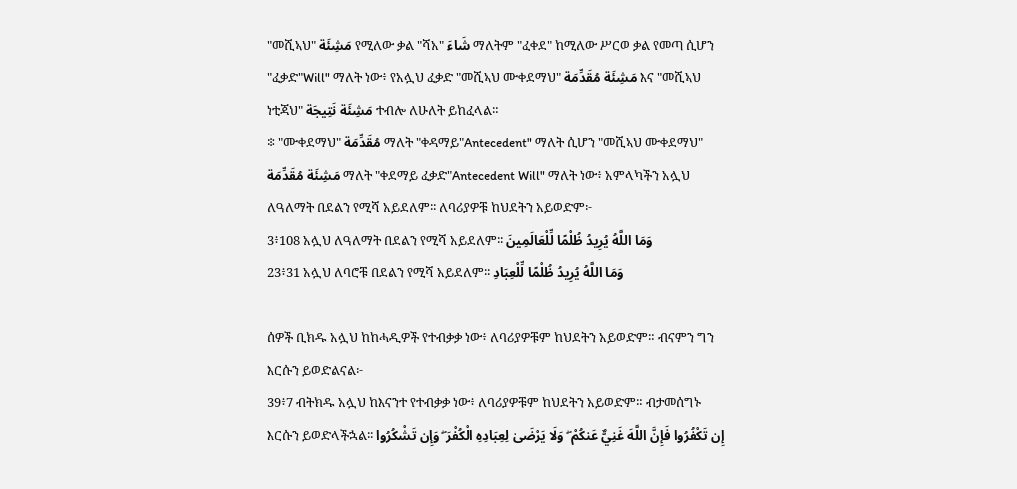"መሺኣህ" مَشِئَة የሚለው ቃል "ሻአ" شَاءَ ማለትም "ፈቀደ" ከሚለው ሥርወ ቃል የመጣ ሲሆን "ፈቃድ"Will" ማለት ነው፥ የአሏህ ፈቃድ "መሺኣህ ሙቀደማህ" مَشِئَة مُقَدِّمَة እና "መሺኣህ ነቲጃህ" مَشِئَة نَتِيجَة ተብሎ ለሁለት ይከፈላል።
፨ "ሙቀደማህ" مُقَدِّمَة ማለት "ቀዳማይ"Antecedent" ማለት ሲሆን "መሺኣህ ሙቀደማህ" مَشِئَة مُقَدِّمَة ማለት "ቀደማይ ፈቃድ"Antecedent Will" ማለት ነው፥ አምላካችን አሏህ ለዓለማት በደልን የሚሻ አይደለም፡፡ ለባሪያዎቹ ከህደትን አይወድም፦
3፥108 አሏህ ለዓለማት በደልን የሚሻ አይደለም፡፡ وَمَا اللَّهُ يُرِيدُ ظُلْمًا لِّلْعَالَمِينَ
23፥31 አሏህ ለባሮቹ በደልን የሚሻ አይደለም፡፡ وَمَا اللَّهُ يُرِيدُ ظُلْمًا لِّلْعِبَادِ

ሰዎች ቢክዱ አሏህ ከከሓዲዎች የተብቃቃ ነው፥ ለባሪያዎቹም ከህደትን አይወድም። ብናምን ግን እርሱን ይወድልናል፦
39፥7 ብትክዱ አሏህ ከእናንተ የተብቃቃ ነው፥ ለባሪያዎቹም ከህደትን አይወድም። ብታመሰግኑ እርሱን ይወድላችኋል፡፡ إِن تَكْفُرُوا فَإِنَّ اللَّهَ غَنِيٌّ عَنكُمْ ۖ وَلَا يَرْضَىٰ لِعِبَادِهِ الْكُفْرَ ۖ وَإِن تَشْكُرُوا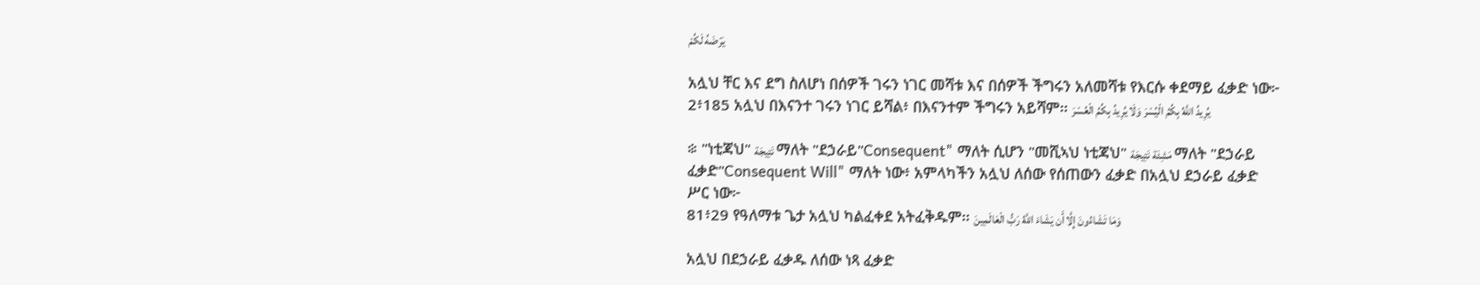يَرْضَهُ لَكُمْ

አሏህ ቸር እና ደግ ስለሆነ በሰዎች ገሩን ነገር መሻቱ እና በሰዎች ችግሩን አለመሻቱ የእርሱ ቀደማይ ፈቃድ ነው፦
2፥185 አሏህ በእናንተ ገሩን ነገር ይሻል፥ በእናንተም ችግሩን አይሻም፡፡ يُرِيدُ اللَّهُ بِكُمُ الْيُسْرَ وَلَا يُرِيدُ بِكُمُ الْعُسْرَ

፨ "ነቲጃህ" نَتِيجَة ማለት "ደኃራይ"Consequent" ማለት ሲሆን "መሺኣህ ነቲጃህ" مَشِئَة نَتِيجَة ማለት "ደኃራይ ፈቃድ"Consequent Will" ማለት ነው፥ አምላካችን አሏህ ለሰው የሰጠውን ፈቃድ በአሏህ ደኃራይ ፈቃድ ሥር ነው፦
81፥29 የዓለማቱ ጌታ አሏህ ካልፈቀደ አትፈቅዱም፡፡ وَمَا تَشَاءُونَ إِلَّا أَن يَشَاءَ اللَّهُ رَبُّ الْعَالَمِينَ

አሏህ በደኃራይ ፈቃዱ ለሰው ነጻ ፈቃድ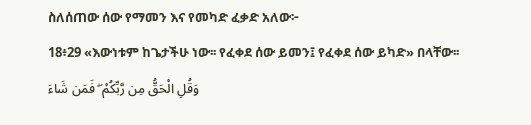ስለሰጠው ሰው የማመን እና የመካድ ፈቃድ አለው፦
18፥29 «እውነቱም ከጌታችሁ ነው፡፡ የፈቀደ ሰው ይመን፤ የፈቀደ ሰው ይካድ» በላቸው፡፡ وَقُلِ الْحَقُّ مِن رَّبِّكُمْ ۖ فَمَن شَاءَ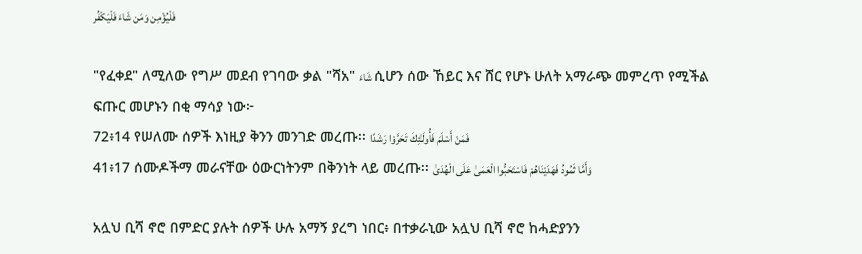فَلْيُؤْمِن وَمَن شَاءَ فَلْيَكْفُر

"የፈቀደ" ለሚለው የግሥ መደብ የገባው ቃል "ሻአ" شَاءَ ሲሆን ሰው ኸይር እና ሸር የሆኑ ሁለት አማራጭ መምረጥ የሚችል ፍጡር መሆኑን በቂ ማሳያ ነው፦
72፥14 የሠለሙ ሰዎች እነዚያ ቅንን መንገድ መረጡ፡፡ فَمَنْ أَسْلَمَ فَأُولَـٰئِكَ تَحَرَّوْا رَشَدًا
41፥17 ሰሙዶችማ መራናቸው ዕውርነትንም በቅንነት ላይ መረጡ፡፡ وَأَمَّا ثَمُودُ فَهَدَيْنَاهُمْ فَاسْتَحَبُّوا الْعَمَىٰ عَلَى الْهُدَىٰ

አሏህ ቢሻ ኖሮ በምድር ያሉት ሰዎች ሁሉ አማኝ ያረግ ነበር፥ በተቃራኒው አሏህ ቢሻ ኖሮ ከሓድያንን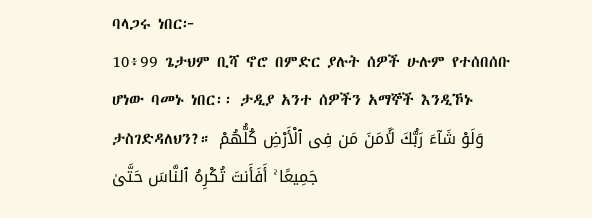ባላጋሩ ነበር፦
10፥99 ጌታህም ቢሻ ኖሮ በምድር ያሉት ሰዎች ሁሉም የተሰበሰቡ ሆነው ባመኑ ነበር፡፡ ታዲያ አንተ ሰዎችን አማኞች እንዲኾኑ ታስገድዳለህን?። وَلَوْ شَآءَ رَبُّكَ لَـَٔامَنَ مَن فِى ٱلْأَرْضِ كُلُّهُمْ جَمِيعًا ۚ أَفَأَنتَ تُكْرِهُ ٱلنَّاسَ حَتَّىٰ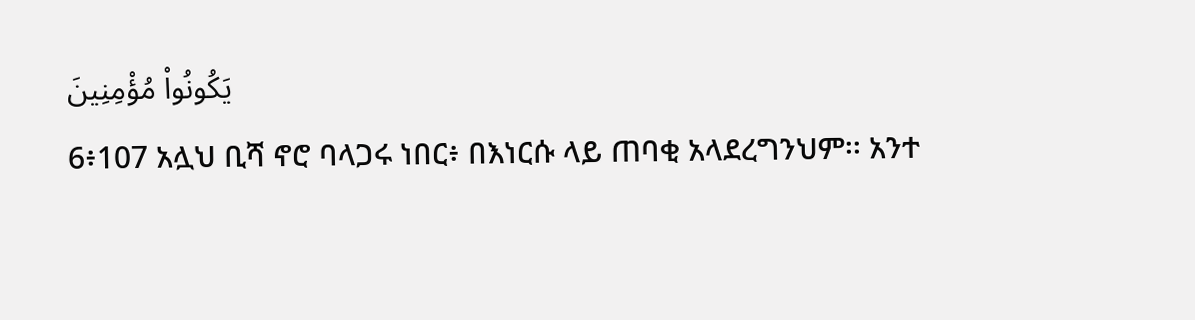يَكُونُوا۟ مُؤْمِنِينَ
6፥107 አሏህ ቢሻ ኖሮ ባላጋሩ ነበር፥ በእነርሱ ላይ ጠባቂ አላደረግንህም፡፡ አንተ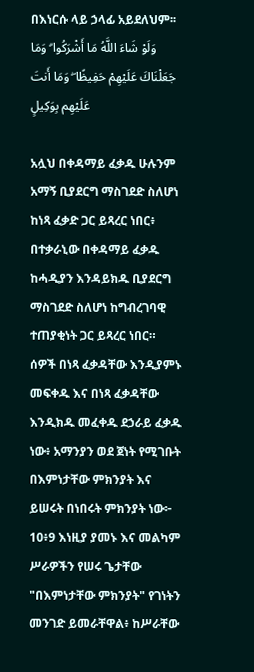በእነርሱ ላይ ኃላፊ አይደለህም፡፡ وَلَوْ شَاءَ اللَّهُ مَا أَشْرَكُوا ۗ وَمَا جَعَلْنَاكَ عَلَيْهِمْ حَفِيظًا ۖ وَمَا أَنتَ عَلَيْهِم بِوَكِيلٍ

አሏህ በቀዳማይ ፈቃዱ ሁሉንም አማኝ ቢያደርግ ማስገደድ ስለሆነ ከነጻ ፈቃድ ጋር ይጻረር ነበር፥ በተቃራኒው በቀዳማይ ፈቃዱ ከሓዲያን እንዳይክዱ ቢያደርግ ማስገደድ ስለሆነ ከግብረገባዊ ተጠያቂነት ጋር ይጻረር ነበር። ሰዎች በነጻ ፈቃዳቸው እንዲያምኑ መፍቀዱ እና በነጻ ፈቃዳቸው እንዲክዱ መፈቀዱ ደኃራይ ፈቃዱ ነው፥ አማንያን ወደ ጀነት የሚገቡት በእምነታቸው ምክንያት እና ይሠሩት በነበሩት ምክንያት ነው፦
10፥9 እነዚያ ያመኑ እና መልካም ሥራዎችን የሠሩ ጌታቸው "በእምነታቸው ምክንያት" የገነትን መንገድ ይመራቸዋል፥ ከሥራቸው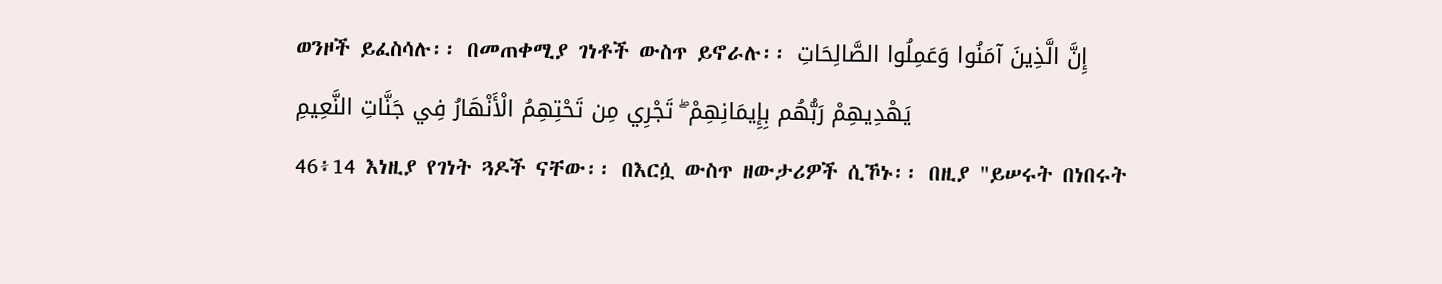ወንዞች ይፈስሳሉ፡፡ በመጠቀሚያ ገነቶች ውስጥ ይኖራሉ፡፡ إِنَّ الَّذِينَ آمَنُوا وَعَمِلُوا الصَّالِحَاتِ يَهْدِيهِمْ رَبُّهُم بِإِيمَانِهِمْ ۖ تَجْرِي مِن تَحْتِهِمُ الْأَنْهَارُ فِي جَنَّاتِ النَّعِيمِ
46፥14 እነዚያ የገነት ጓዶች ናቸው፡፡ በእርሷ ውስጥ ዘውታሪዎች ሲኾኑ፡፡ በዚያ "ይሠሩት በነበሩት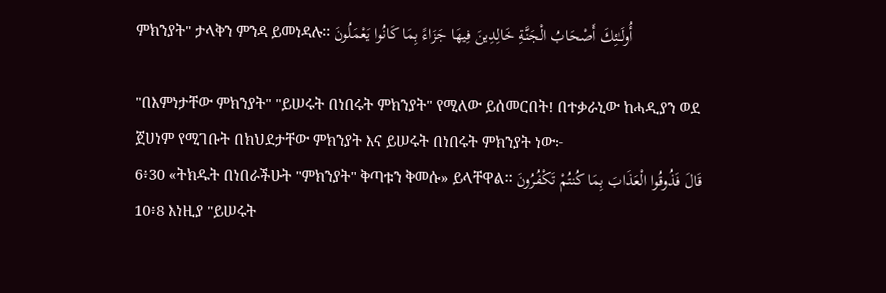ምክንያት" ታላቅን ምንዳ ይመነዳሉ፡፡ أُولَـٰئِكَ أَصْحَابُ الْجَنَّةِ خَالِدِينَ فِيهَا جَزَاءً بِمَا كَانُوا يَعْمَلُونَ

"በእምነታቸው ምክንያት" "ይሠሩት በነበሩት ምክንያት" የሚለው ይሰመርበት! በተቃራኒው ከሓዲያን ወደ ጀሀነም የሚገቡት በክህደታቸው ምክንያት እና ይሠሩት በነበሩት ምክንያት ነው፦
6፥30 «ትክዱት በነበራችሁት "ምክንያት" ቅጣቱን ቅመሱ» ይላቸዋል፡፡ قَالَ فَذُوقُوا الْعَذَابَ بِمَا كُنتُمْ تَكْفُرُونَ
10፥8 እነዚያ "ይሠሩት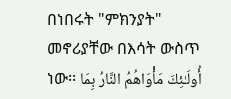በነበሩት "ምክንያት" መኖሪያቸው በእሳት ውስጥ ነው፡፡ أُولَـٰئِكَ مَأْوَاهُمُ النَّارُ بِمَا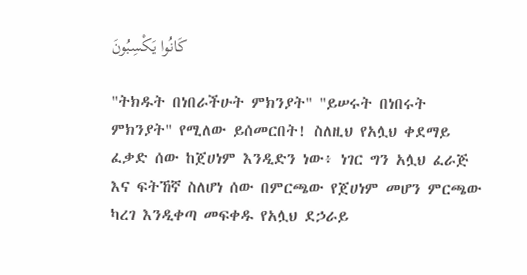كَانُوا يَكْسِبُونَ

"ትክዱት በነበራችሁት ምክንያት" "ይሠሩት በነበሩት ምክንያት" የሚለው ይሰመርበት! ስለዚህ የአሏህ ቀደማይ ፈቃድ ሰው ከጀሀነም እንዲድን ነው፥ ነገር ግን አሏህ ፈራጅ እና ፍትኸኛ ስለሆነ ሰው በምርጫው የጀሀነም መሆን ምርጫው ካረገ እንዲቀጣ መፍቀዱ የአሏህ ደኃራይ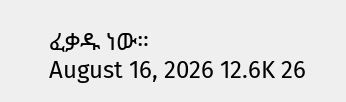ፈቃዱ ነው።
August 16, 2026 12.6K 26